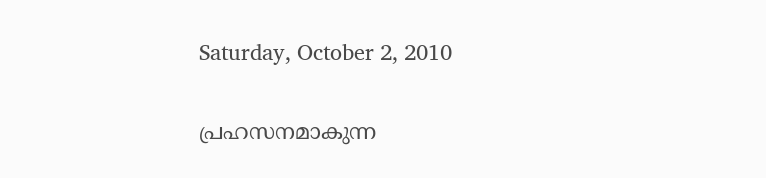Saturday, October 2, 2010

പ്രഹസനമാകുന്ന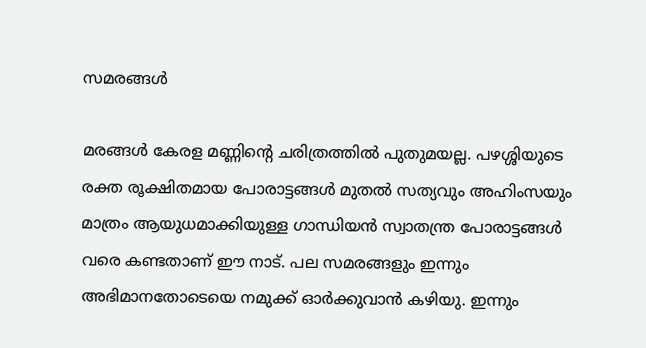സമരങ്ങള്‍

മരങ്ങള്‍ കേരള മണ്ണിന്റെ ചരിത്രത്തില്‍ പുതുമയല്ല. പഴശ്ശിയുടെ രക്ത രൂക്ഷിതമായ പോരാട്ടങ്ങള്‍ മുതല്‍ സത്യവും അഹിംസയും മാത്രം ആയുധമാക്കിയുള്ള ഗാന്ധിയന്‍ സ്വാതന്ത്ര പോരാട്ടങ്ങള്‍ വരെ കണ്ടതാണ് ഈ നാട്. പല സമരങ്ങളും ഇന്നും അഭിമാനതോടെയെ നമുക്ക് ഓര്‍ക്കുവാന്‍ കഴിയു. ഇന്നും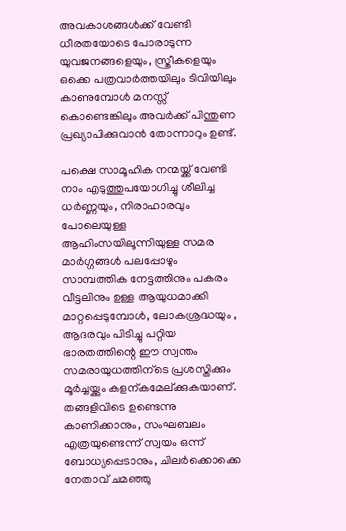അവകാശങ്ങള്‍ക്ക് വേണ്ടി ധീരതയോടെ പോരാടുന്ന യുവജനങ്ങളെയും, സ്ത്രീകളെയും ഒക്കെ പത്രവാര്‍ത്തയിലും ടിവിയിലും കാണുമ്പോള്‍ മനസ്സ് കൊണ്ടെങ്കിലും അവര്‍ക്ക് പിന്തുണ പ്രഖ്യാപിക്കുവാന്‍ തോന്നാറും ഉണ്ട്.

പക്ഷെ സാമൂഹിക നന്മയ്ക്ക് വേണ്ടി നാം എടുത്തുപയോഗിച്ചു ശീലിച്ച ധര്‍ണ്ണയും, നിരാഹാരവും പോലെയുള്ള ആഹിംസയിലൂന്നിയുള്ള സമര മാര്‍ഗ്ഗങ്ങള്‍ പലപ്പോഴും സാമ്പത്തിക നേട്ടത്തിനും പകരം വീട്ടലിനും ഉള്ള ആയുധമാക്കി മാറ്റപ്പെടുമ്പോള്‍, ലോകശ്രദ്ധയും , ആദരവും പിടിച്ചു പറ്റിയ ഭാരതത്തിന്റെ ഈ സ്വന്തം സമരായുധത്തിന്ടെ പ്രശസ്തിക്കും മൂര്‍ച്ചയ്ക്കും കളന്കമേല്ക്കുകയാണ്.
തങ്ങളിവിടെ ഉണ്ടെന്നു കാണിക്കാനും, സംഘബലം എത്രയുണ്ടെന്ന് സ്വയം ഒന്ന് ബോധ്യപ്പെടാനും, ചിലര്‍ക്കൊക്കെ നേതാവ് ചമഞ്ഞു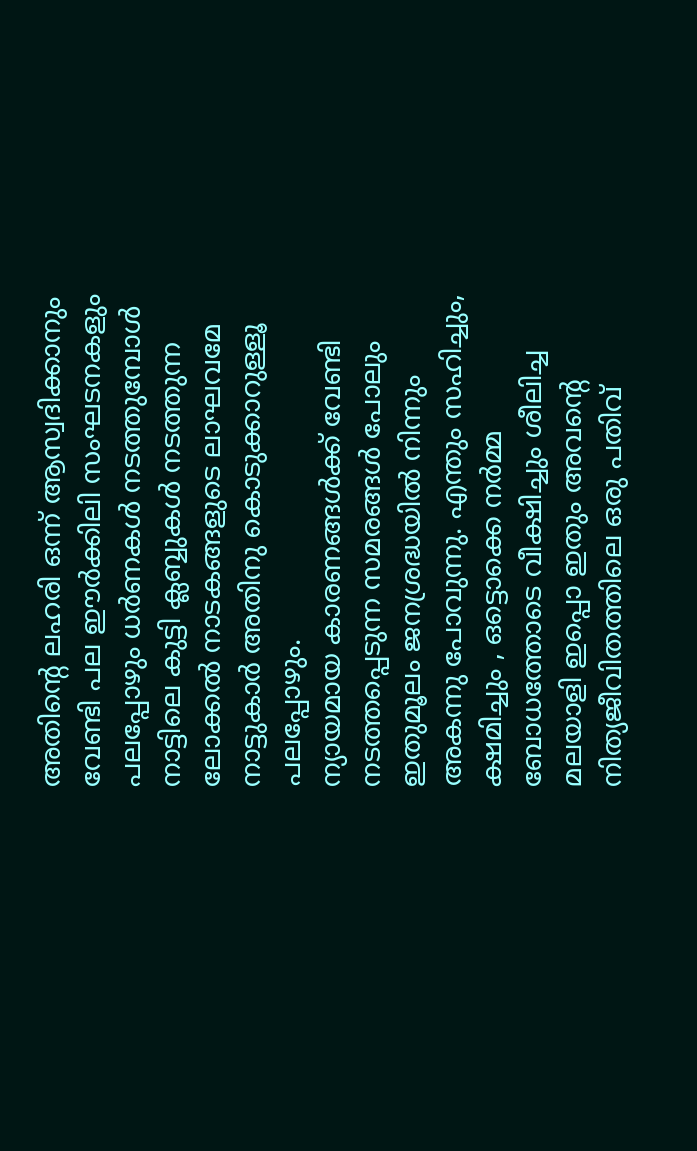അതിന്റെ ലഹരി ഒന്ന് ആസ്വദിക്കാനും വേണ്ടി പല ഈര്‍ക്കിലി സംഘടനകളും പലപ്പോഴും ധര്‍ണകള്‍ നടത്തുമ്പോള്‍ നാട്ടിലെ കുട്ടി ക്ലബ്ബുകള്‍ നടത്തുന്ന ലോക്കല്‍ നാടകങ്ങളുടെ ലാഘവമേ നാട്ടുകാര്‍ അതിനു കൊടുക്കാറുള്ളൂ പലപ്പോഴും.
ന്യായമായ കാരണങ്ങള്‍ക്ക് വേണ്ടി നടത്തപ്പെടുന്ന സമരങ്ങള്‍ പോലും ഇതുമൂലം ജനശ്രദ്ധയില്‍ നിന്നും അകന്നു പോവുന്നു. എന്തും സഹിച്ചും, ക്ഷമിച്ചും , ഒട്ടൊക്കെ നര്‍മ്മ ബോധത്തോടെ വീക്ഷിച്ചും ശീലിച്ച മലയാളി ഇപ്പൊ ഇതും അവന്റെ നിത്യജീവിതത്തിലെ ഒരു പതിവ്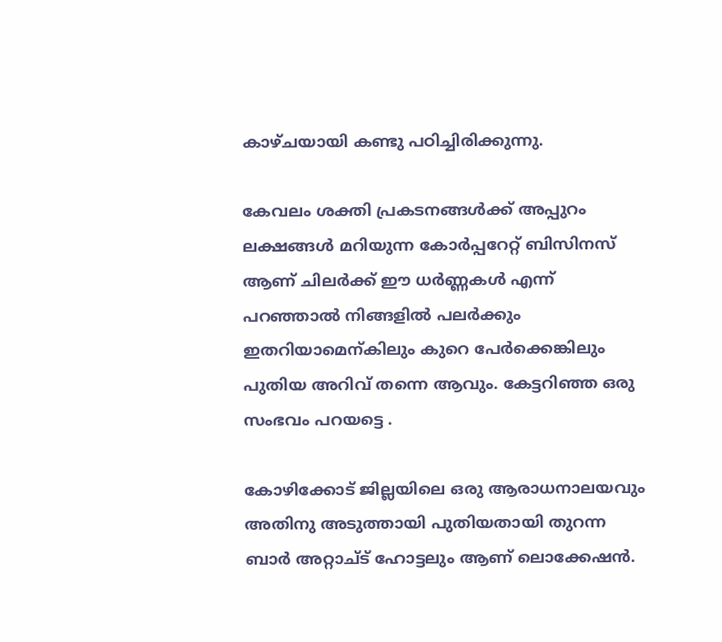കാഴ്ചയായി കണ്ടു പഠിച്ചിരിക്കുന്നു.

കേവലം ശക്തി പ്രകടനങ്ങള്‍ക്ക് അപ്പുറം ലക്ഷങ്ങള്‍ മറിയുന്ന കോര്‍പ്പറേറ്റ് ബിസിനസ്‌ ആണ് ചിലര്‍ക്ക് ഈ ധര്‍ണ്ണകള്‍ എന്ന് പറഞ്ഞാല്‍ നിങ്ങളില്‍ പലര്‍ക്കും ഇതറിയാമെന്കിലും കുറെ പേര്‍ക്കെങ്കിലും പുതിയ അറിവ് തന്നെ ആവും. കേട്ടറിഞ്ഞ ഒരു സംഭവം പറയട്ടെ .

കോഴിക്കോട് ജില്ലയിലെ ഒരു ആരാധനാലയവും അതിനു അടുത്തായി പുതിയതായി തുറന്ന ബാര്‍ അറ്റാച്ട് ഹോട്ടലും ആണ് ലൊക്കേഷന്‍.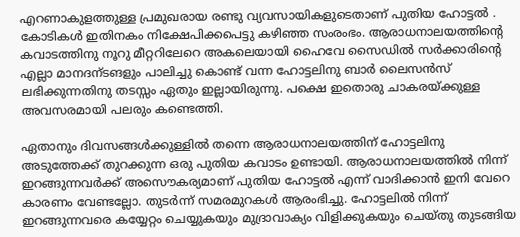എറണാകുളത്തുള്ള പ്രമുഖരായ രണ്ടു വ്യവസായികളുടെതാണ് പുതിയ ഹോട്ടല്‍ . കോടികള്‍ ഇതിനകം നിക്ഷേപിക്കപെട്ടു കഴിഞ്ഞ സംരംഭം. ആരാധനാലയത്തിന്റെ കവാടത്തിനു നൂറു മീറ്ററിലേറെ അകലെയായി ഹൈവേ സൈഡില്‍ സര്‍ക്കാരിന്‍റെ എല്ലാ മാനദന്ടങളും പാലിച്ചു കൊണ്ട് വന്ന ഹോട്ടലിനു ബാര്‍ ലൈസന്‍സ് ലഭിക്കുന്നതിനു തടസ്സം ഏതും ഇല്ലായിരുന്നു. പക്ഷെ ഇതൊരു ചാകരയ്ക്കുള്ള അവസരമായി പലരും കണ്ടെത്തി.

ഏതാനും ദിവസങ്ങള്‍ക്കുള്ളില്‍ തന്നെ ആരാധനാലയത്തിന് ഹോട്ടലിനു അടുത്തേക്ക് തുറക്കുന്ന ഒരു പുതിയ കവാടം ഉണ്ടായി. ആരാധനാലയത്തില്‍ നിന്ന് ഇറങ്ങുന്നവര്‍ക്ക് അസൌകര്യമാണ് പുതിയ ഹോട്ടല്‍ എന്ന് വാദിക്കാന്‍ ഇനി വേറെ കാരണം വേണ്ടല്ലോ. തുടര്‍ന്ന് സമരമുറകള്‍ ആരംഭിച്ചു. ഹോട്ടലില്‍ നിന്ന് ഇറങ്ങുന്നവരെ കയ്യേറ്റം ചെയ്യുകയും മുദ്രാവാക്യം വിളിക്കുകയും ചെയ്തു തുടങ്ങിയ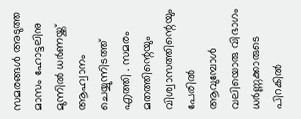സമരങ്ങള്‍ അടുത്ത മാസം ഹോട്ടലിനു മുന്നില്‍ ധര്‍ണയ്ക്ക് ആഹ്വാനം ചെയ്യുന്നിടത്ത് എത്തി . സമരം മതത്തിന്റെയും വിശ്വാസത്തിന്റെയും പേരില്‍ ആവുമ്പോള്‍ വലിയൊരു വിഭാഗം ധര്‍ണ്ണക്കാരുടെ പിറകില്‍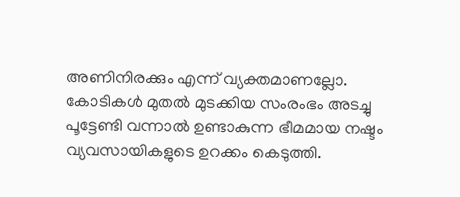അണിനിരക്കും എന്ന് വ്യക്തമാണല്ലോ. കോടികള്‍ മുതല്‍ മുടക്കിയ സംരംഭം അടച്ചു പൂട്ടേണ്ടി വന്നാല്‍ ഉണ്ടാകുന്ന ഭീമമായ നഷ്ടം വ്യവസായികളുടെ ഉറക്കം കെടുത്തി.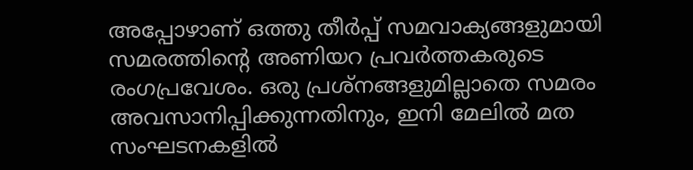അപ്പോഴാണ്‌ ഒത്തു തീര്‍പ്പ് സമവാക്യങ്ങളുമായി സമരത്തിന്‍റെ അണിയറ പ്രവര്‍ത്തകരുടെ രംഗപ്രവേശം. ഒരു പ്രശ്നങ്ങളുമില്ലാതെ സമരം അവസാനിപ്പിക്കുന്നതിനും, ഇനി മേലില്‍ മത സംഘടനകളില്‍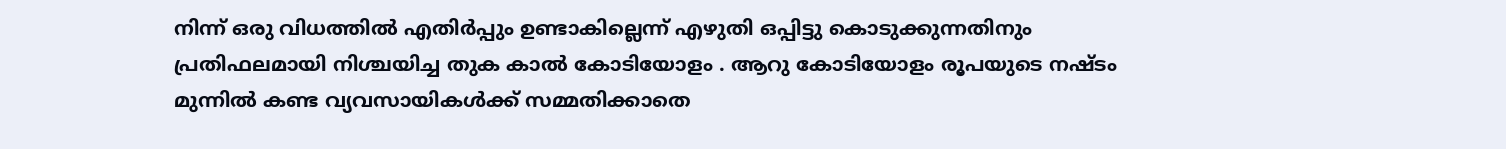നിന്ന് ഒരു വിധത്തില്‍ എതിര്‍പ്പും ഉണ്ടാകില്ലെന്ന് എഴുതി ഒപ്പിട്ടു കൊടുക്കുന്നതിനും പ്രതിഫലമായി നിശ്ചയിച്ച തുക കാല്‍ കോടിയോളം . ആറു കോടിയോളം രൂപയുടെ നഷ്ടം മുന്നില്‍ കണ്ട വ്യവസായികള്‍ക്ക് സമ്മതിക്കാതെ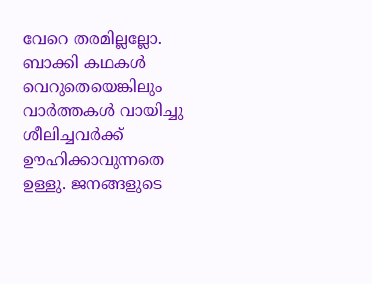വേറെ തരമില്ലല്ലോ.
ബാക്കി കഥകള്‍ വെറുതെയെങ്കിലും വാര്‍ത്തകള്‍ വായിച്ചു ശീലിച്ചവര്‍ക്ക് ഊഹിക്കാവുന്നതെ ഉള്ളു. ജനങ്ങളുടെ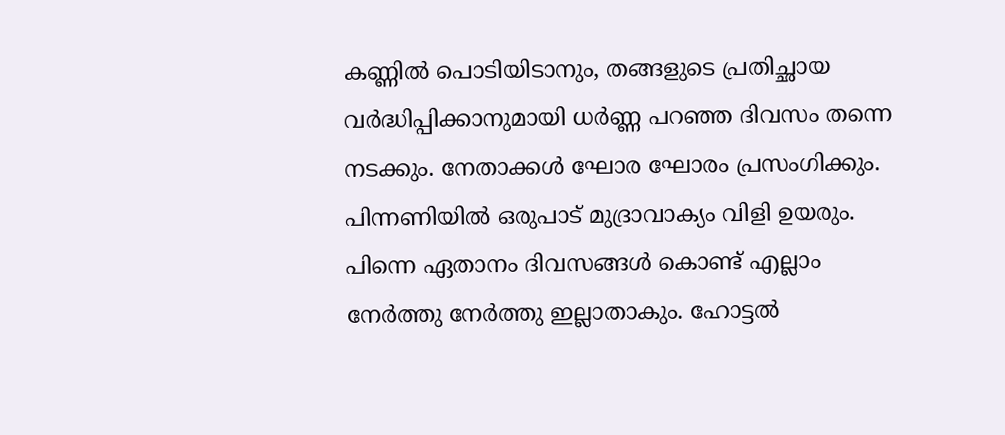കണ്ണില്‍ പൊടിയിടാനും, തങ്ങളുടെ പ്രതിച്ഛായ വര്‍ദ്ധിപ്പിക്കാനുമായി ധര്‍ണ്ണ പറഞ്ഞ ദിവസം തന്നെ നടക്കും. നേതാക്കള്‍ ഘോര ഘോരം പ്രസംഗിക്കും. പിന്നണിയില്‍ ഒരുപാട് മുദ്രാവാക്യം വിളി ഉയരും. പിന്നെ ഏതാനം ദിവസങ്ങള്‍ കൊണ്ട് എല്ലാം നേര്‍ത്തു നേര്‍ത്തു ഇല്ലാതാകും. ഹോട്ടല്‍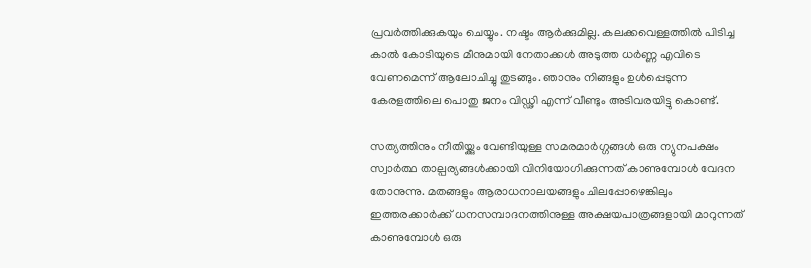പ്രവര്‍ത്തിക്കുകയും ചെയ്യും. നഷ്ടം ആര്‍ക്കുമില്ല. കലക്കവെള്ളത്തില്‍ പിടിച്ച കാല്‍ കോടിയുടെ മീനുമായി നേതാക്കള്‍ അടുത്ത ധര്‍ണ്ണ എവിടെ വേണമെന്ന് ആലോചിച്ചു തുടങ്ങും. ഞാനും നിങ്ങളും ഉള്‍പ്പെടുന്ന കേരളത്തിലെ പൊതു ജനം വിഡ്ഢി എന്ന് വീണ്ടും അടിവരയിട്ടു കൊണ്ട്.

സത്യത്തിനും നീതിയ്ക്കും വേണ്ടിയുള്ള സമരമാര്‍ഗ്ഗങ്ങള്‍ ഒരു ന്യുനപക്ഷം സ്വാര്‍ത്ഥ താല്പര്യങ്ങള്‍ക്കായി വിനിയോഗിക്കുന്നത് കാണുമ്പോള്‍ വേദന തോനുന്നു. മതങ്ങളും ആരാധനാലയങ്ങളും ചിലപ്പോഴെങ്കിലും ഇത്തരക്കാര്‍ക്ക് ധനസമ്പാദനത്തിനുള്ള അക്ഷയപാത്രങ്ങളായി മാറുന്നത് കാണുമ്പോള്‍ ഒരു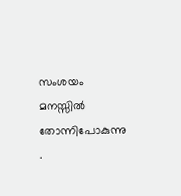സംശയം മനസ്സില്‍ തോന്നിപോകുന്നു .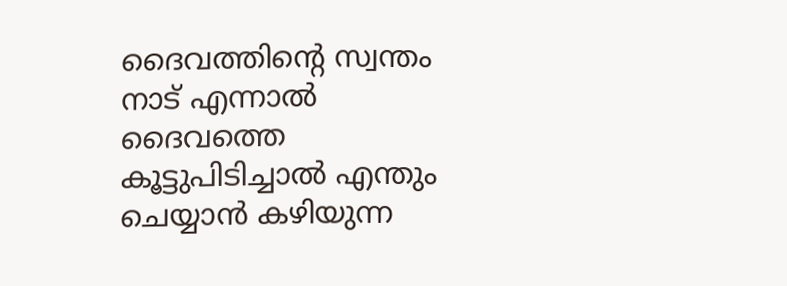ദൈവത്തിന്‍റെ സ്വന്തം നാട് എന്നാല്‍ ദൈവത്തെ കൂട്ടുപിടിച്ചാല്‍ എന്തും ചെയ്യാന്‍ കഴിയുന്ന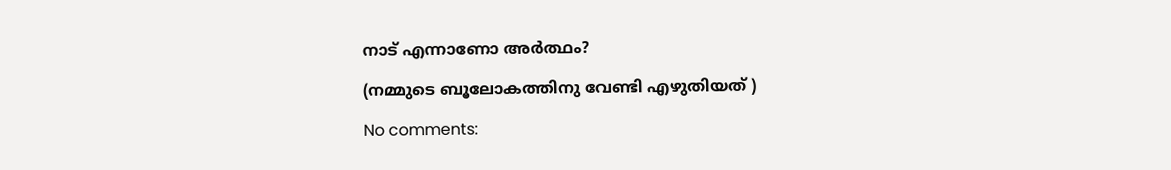നാട് എന്നാണോ അര്‍ത്ഥം?

(നമ്മുടെ ബൂലോകത്തിനു വേണ്ടി എഴുതിയത് )

No comments: